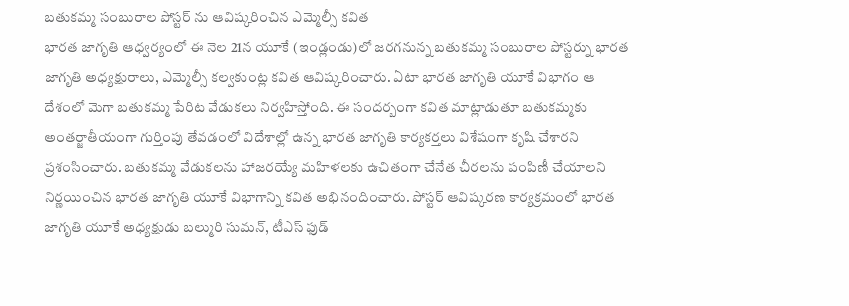బతుకమ్మ సంబురాల పోస్టర్ ను ఆవిష్కరించిన ఎమ్మెల్సీ కవిత
భారత జాగృతి ఆధ్వర్యంలో ఈ నెల 21న యూకే (ఇండ్లండు)లో జరగనున్న బతుకమ్మ సంబురాల పోస్టర్ను భారత జాగృతి అధ్యక్షురాలు, ఎమ్మెల్సీ కల్వకుంట్ల కవిత ఆవిష్కరించారు. ఏటా భారత జాగృతి యూకే విభాగం ఆ దేశంలో మెగా బతుకమ్మ పేరిట వేడుకలు నిర్వహిస్తోంది. ఈ సందర్బంగా కవిత మాట్లాడుతూ బతుకమ్మకు అంతర్జాతీయంగా గుర్తింపు తేవడంలో విదేశాల్లో ఉన్న భారత జాగృతి కార్యకర్తలు విశేషంగా కృషి చేశారని ప్రశంసించారు. బతుకమ్మ వేడుకలను హాజరయ్యే మహిళలకు ఉచితంగా చేనేత చీరలను పంపిణీ చేయాలని నిర్ణయించిన భారత జాగృతి యూకే విభాగాన్ని కవిత అభినందించారు. పోస్టర్ ఆవిష్కరణ కార్యక్రమంలో భారత జాగృతి యూకే అధ్యక్షుడు బల్మురి సుమన్, టీఎస్ ఫుడ్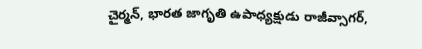చైర్మన్, భారత జాగృతి ఉపాధ్యక్షుడు రాజీవ్సాగర్,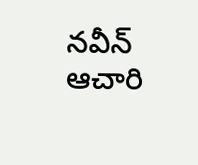నవీన్ ఆచారి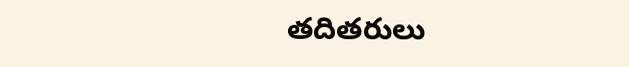తదితరులు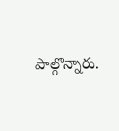పాల్గొన్నారు.